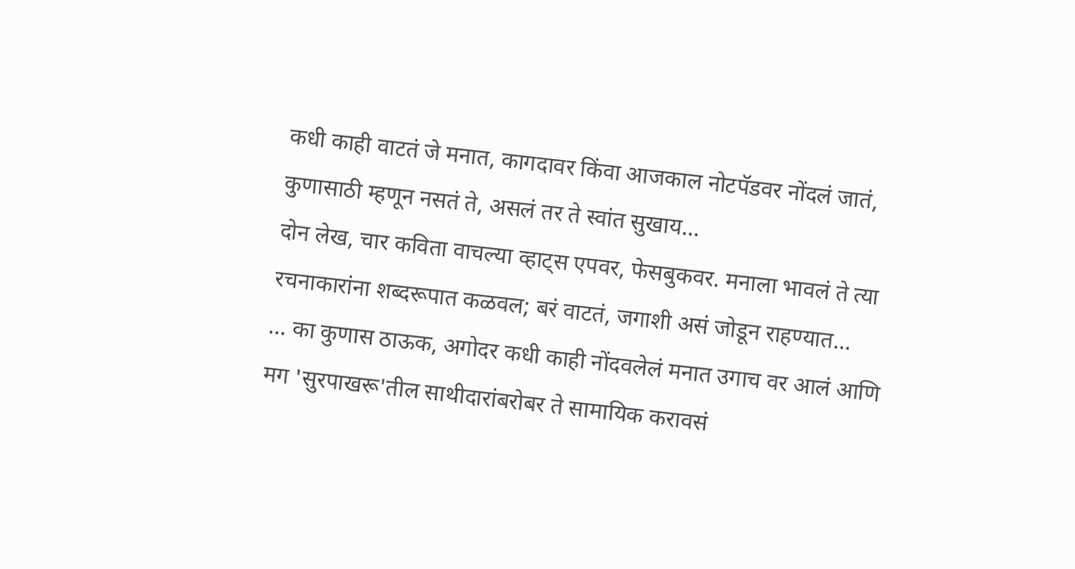कधी काही वाटतं जे मनात, कागदावर किंवा आजकाल नोटपॅडवर नोंदलं जातं, कुणासाठी म्हणून नसतं ते, असलं तर ते स्वांत सुखाय…
दोन लेख, चार कविता वाचल्या व्हाट्स एपवर, फेसबुकवर. मनाला भावलं ते त्या रचनाकारांना शब्दरूपात कळवल; बरं वाटतं, जगाशी असं जोडून राहण्यात…
… का कुणास ठाऊक, अगोदर कधी काही नोंदवलेलं मनात उगाच वर आलं आणि मग 'सुरपाखरू'तील साथीदारांबरोबर ते सामायिक करावसं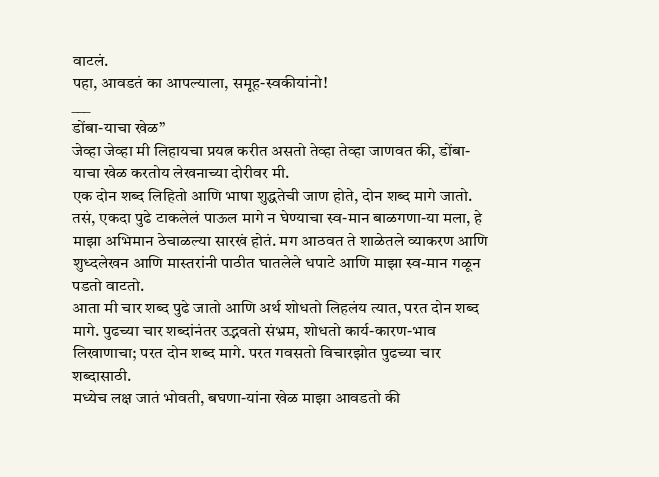वाटलं.
पहा, आवडतं का आपल्याला, समूह-स्वकीयांनो!
___
डोंबा-याचा खेळ”
जेव्हा जेव्हा मी लिहायचा प्रयत्न करीत असतो तेव्हा तेव्हा जाणवत की, डोंबा-याचा खेळ करतोय लेखनाच्या दोरीवर मी.
एक दोन शब्द लिहितो आणि भाषा शुद्धतेची जाण होते, दोन शब्द मागे जातो.
तसं, एकदा पुढे टाकलेलं पाऊल मागे न घेण्याचा स्व-मान बाळगणा-या मला, हे माझा अभिमान ठेचाळल्या सारखं होतं. मग आठवत ते शाळेतले व्याकरण आणि शुध्दलेखन आणि मास्तरांनी पाठीत घातलेले धपाटे आणि माझा स्व-मान गळून पडतो वाटतो.
आता मी चार शब्द पुढे जातो आणि अर्थ शोधतो लिहलंय त्यात, परत दोन शब्द मागे. पुढच्या चार शब्दांनंतर उद्भवतो संभ्रम, शोधतो कार्य-कारण-भाव लिखाणाचा; परत दोन शब्द मागे. परत गवसतो विचारझोत पुढच्या चार शब्दासाठी.
मध्येच लक्ष जातं भोवती, बघणा-यांना खेळ माझा आवडतो की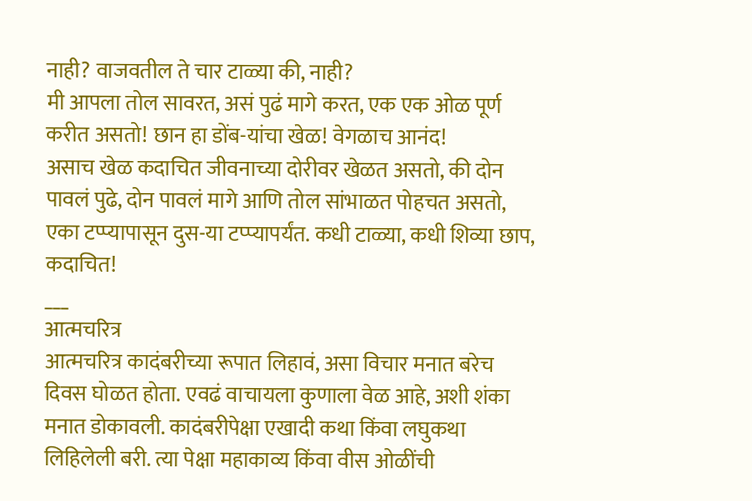नाही? वाजवतील ते चार टाळ्या की, नाही?
मी आपला तोल सावरत, असं पुढं मागे करत, एक एक ओळ पूर्ण करीत असतो! छान हा डोंब-यांचा खेळ! वेगळाच आनंद!
असाच खेळ कदाचित जीवनाच्या दोरीवर खेळत असतो, की दोन पावलं पुढे, दोन पावलं मागे आणि तोल सांभाळत पोहचत असतो, एका टप्प्यापासून दुस-या टप्प्यापर्यंत. कधी टाळ्या, कधी शिव्या छाप, कदाचित!
___
आत्मचरित्र
आत्मचरित्र कादंबरीच्या रूपात लिहावं, असा विचार मनात बरेच दिवस घोळत होता. एवढं वाचायला कुणाला वेळ आहे, अशी शंका मनात डोकावली. कादंबरीपेक्षा एखादी कथा किंवा लघुकथा लिहिलेली बरी. त्या पेक्षा महाकाव्य किंवा वीस ओळींची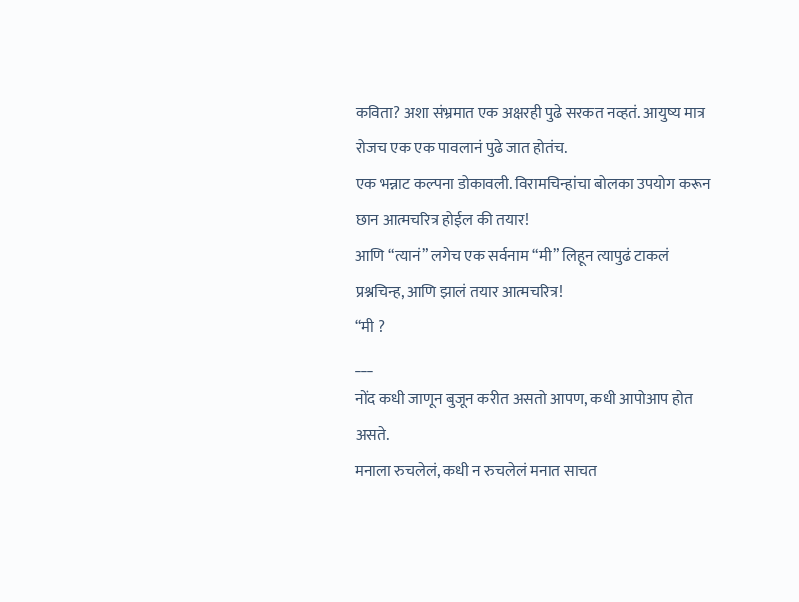कविता? अशा संभ्रमात एक अक्षरही पुढे सरकत नव्हतं. आयुष्य मात्र रोजच एक एक पावलानं पुढे जात होतंच.
एक भन्नाट कल्पना डोकावली. विरामचिन्हांचा बोलका उपयोग करून छान आत्मचरित्र होईल की तयार!
आणि “त्यानं” लगेच एक सर्वनाम “मी” लिहून त्यापुढं टाकलं प्रश्नचिन्ह, आणि झालं तयार आत्मचरित्र!
“मी ?
___
नोंद कधी जाणून बुजून करीत असतो आपण, कधी आपोआप होत असते.
मनाला रुचलेलं, कधी न रुचलेलं मनात साचत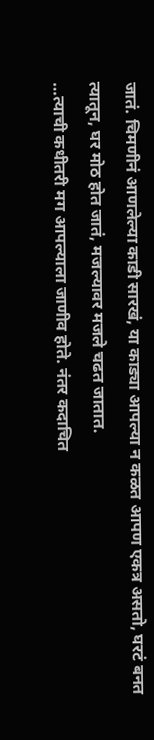जातं. चिमणीनं आणलेल्या काडी सारखं, या काड्या आपल्या न कळत आपण एकत्र असतो, घरटं बनत त्यातून, घर मोठ होत जातं, मजल्यावर मजले चढत जातात.
…त्याची कधीतरी मग आपल्याला जाणीव होते. नंतर कदाचित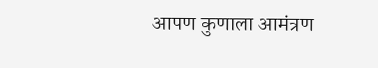आपण कुणाला आमंत्रण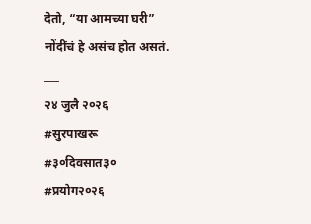देतो, “या आमच्या घरी”
नोंदींचं हे असंच होत असतं.
___
२४ जुलै २०२६
#सुरपाखरू
#३०दिवसात३०
#प्रयोग२०२६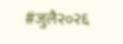#जुलै२०२६